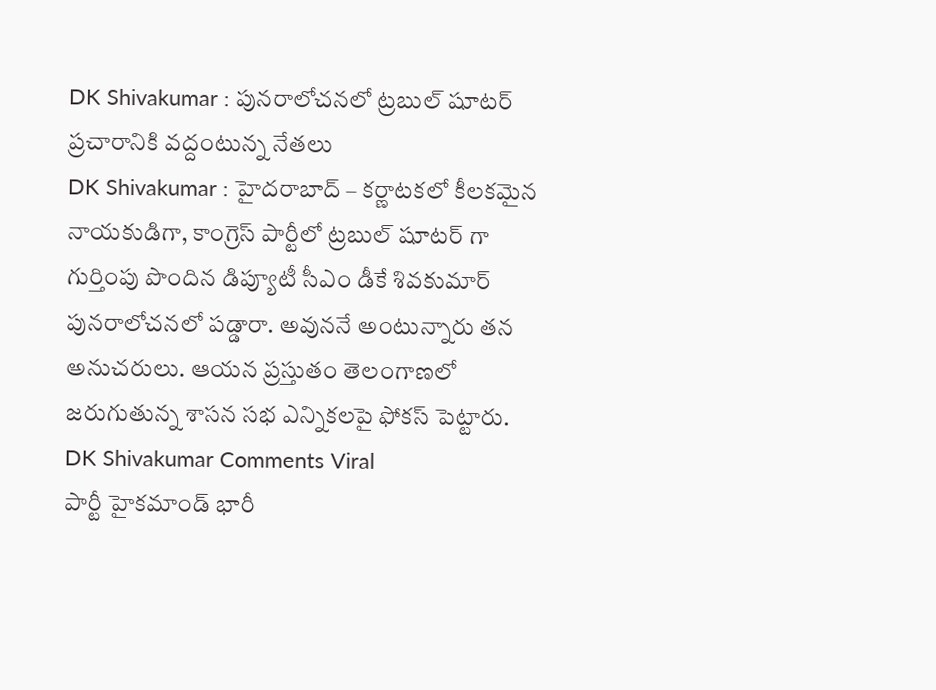DK Shivakumar : పునరాలోచనలో ట్రబుల్ షూటర్
ప్రచారానికి వద్దంటున్న నేతలు
DK Shivakumar : హైదరాబాద్ – కర్ణాటకలో కీలకమైన నాయకుడిగా, కాంగ్రెస్ పార్టీలో ట్రబుల్ షూటర్ గా గుర్తింపు పొందిన డిప్యూటీ సీఎం డీకే శివకుమార్ పునరాలోచనలో పడ్డారా. అవుననే అంటున్నారు తన అనుచరులు. ఆయన ప్రస్తుతం తెలంగాణలో జరుగుతున్న శాసన సభ ఎన్నికలపై ఫోకస్ పెట్టారు.
DK Shivakumar Comments Viral
పార్టీ హైకమాండ్ భారీ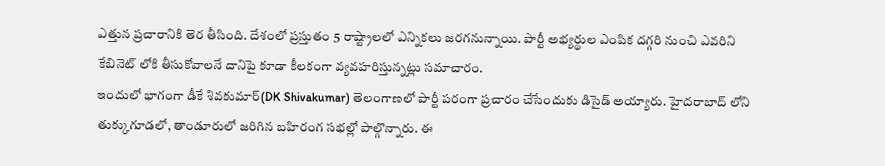ఎత్తున ప్రచారానికి తెర తీసింది. దేశంలో ప్రస్తుతం 5 రాష్ట్రాలలో ఎన్నికలు జరగనున్నాయి. పార్టీ అభ్యర్థుల ఎంపిక దగ్గరి నుంచి ఎవరిని కేబినెట్ లోకి తీసుకోవాలనే దానిపై కూడా కీలకంగా వ్యవహరిస్తున్నట్లు సమాచారం.
ఇందులో భాగంగా డీకే శివకుమార్(DK Shivakumar) తెలంగాణలో పార్టీ పరంగా ప్రచారం చేసేందుకు డిసైడ్ అయ్యారు. హైదరాబాద్ లోని తుక్కుగూడలో, తాండూరులో జరిగిన బహిరంగ సభల్లో పాల్గొన్నారు. ఈ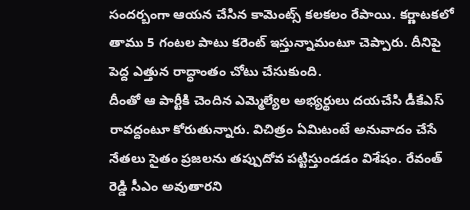సందర్బంగా ఆయన చేసిన కామెంట్స్ కలకలం రేపాయి. కర్ణాటకలో తాము 5 గంటల పాటు కరెంట్ ఇస్తున్నామంటూ చెప్పారు. దీనిపై పెద్ద ఎత్తున రాద్ధాంతం చోటు చేసుకుంది.
దీంతో ఆ పార్టీకి చెందిన ఎమ్మెల్యేల అభ్యర్థులు దయచేసి డీకేఎస్ రావద్దంటూ కోరుతున్నారు. విచిత్రం ఏమిటంటే అనువాదం చేసే నేతలు సైతం ప్రజలను తప్పుదోవ పట్టిస్తుండడం విశేషం. రేవంత్ రెడ్డి సీఎం అవుతారని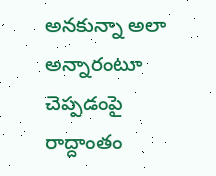అనకున్నా అలా అన్నారంటూ చెప్పడంపై రాద్దాంతం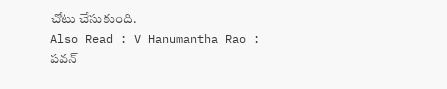చోటు చేసుకుంది.
Also Read : V Hanumantha Rao : పవన్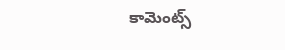కామెంట్స్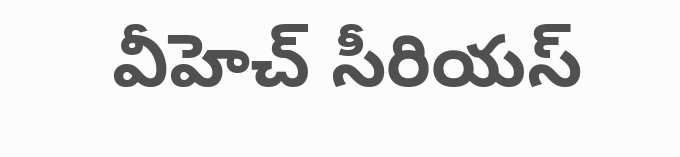వీహెచ్ సీరియస్